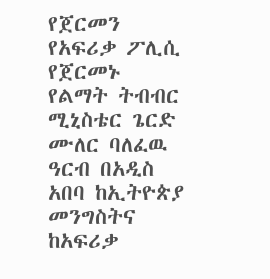የጀርመን የአፍሪቃ ፖሊሲ
የጀርመኑ የልማት ትብብር ሚኒስቴር ጌርድ ሙለር ባለፈዉ ዓርብ በአዲስ አበባ ከኢትዮጵያ መንግስትና ከአፍሪቃ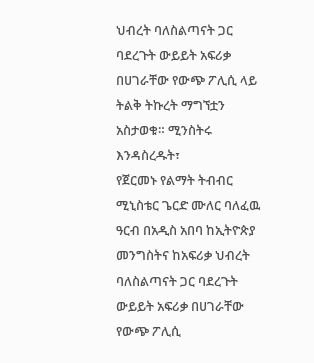ህብረት ባለስልጣናት ጋር ባደረጉት ውይይት አፍሪቃ በሀገራቸው የውጭ ፖሊሲ ላይ ትልቅ ትኩረት ማግኘቷን አስታወቁ። ሚንስትሩ እንዳስረዱት፣
የጀርመኑ የልማት ትብብር ሚኒስቴር ጌርድ ሙለር ባለፈዉ ዓርብ በአዲስ አበባ ከኢትዮጵያ መንግስትና ከአፍሪቃ ህብረት ባለስልጣናት ጋር ባደረጉት ውይይት አፍሪቃ በሀገራቸው የውጭ ፖሊሲ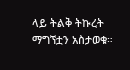ላይ ትልቅ ትኩረት ማግኘቷን አስታወቁ።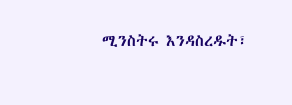ሚንስትሩ እንዳስረዱት፣